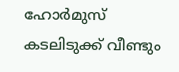ഹോര്‍മുസ് കടലിടുക്ക് വീണ്ടും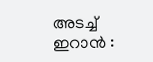അടച്ച്‌ ഇറാന്‍ :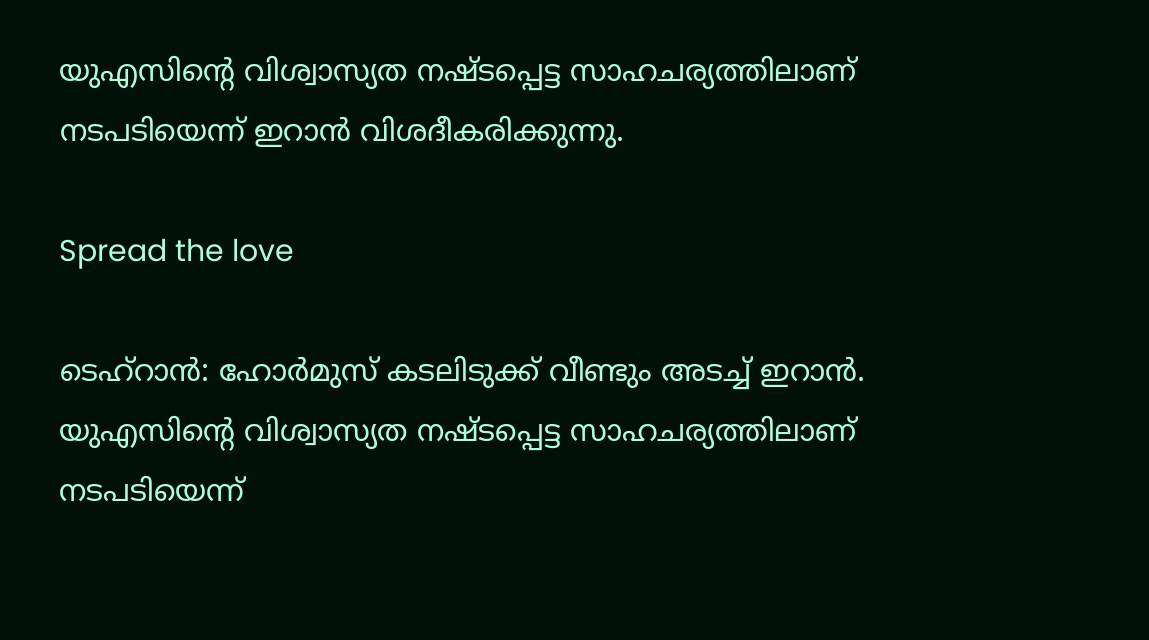യുഎസിന്റെ വിശ്വാസ്യത നഷ്ടപ്പെട്ട സാഹചര്യത്തിലാണ് നടപടിയെന്ന് ഇറാന്‍ വിശദീകരിക്കുന്നു.

Spread the love

ടെഹ്‌റാന്‍: ഹോര്‍മുസ് കടലിടുക്ക് വീണ്ടും അടച്ച്‌ ഇറാന്‍. യുഎസിന്റെ വിശ്വാസ്യത നഷ്ടപ്പെട്ട സാഹചര്യത്തിലാണ് നടപടിയെന്ന്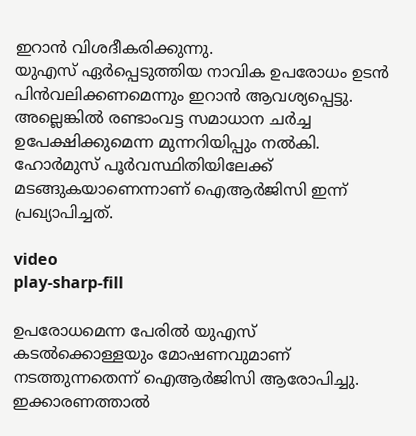ഇറാന്‍ വിശദീകരിക്കുന്നു.
യുഎസ് ഏര്‍പ്പെടുത്തിയ നാവിക ഉപരോധം ഉടന്‍ പിന്‍വലിക്കണമെന്നും ഇറാന്‍ ആവശ്യപ്പെട്ടു. അല്ലെങ്കില്‍ രണ്ടാംവട്ട സമാധാന ചര്‍ച്ച ഉപേക്ഷിക്കുമെന്ന മുന്നറിയിപ്പും നല്‍കി. ഹോര്‍മുസ് പൂര്‍വസ്ഥിതിയിലേക്ക് മടങ്ങുകയാണെന്നാണ് ഐആര്‍ജിസി ഇന്ന് പ്രഖ്യാപിച്ചത്.

video
play-sharp-fill

ഉപരോധമെന്ന പേരില്‍ യുഎസ് കടല്‍ക്കൊള്ളയും മോഷണവുമാണ് നടത്തുന്നതെന്ന് ഐആര്‍ജിസി ആരോപിച്ചു. ഇക്കാരണത്താല്‍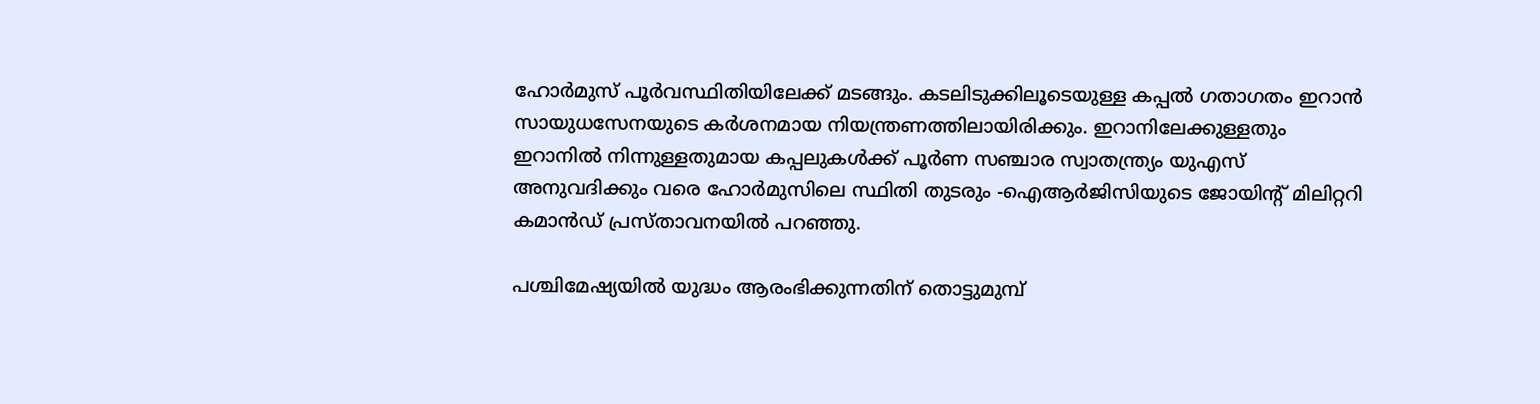ഹോര്‍മുസ് പൂര്‍വസ്ഥിതിയിലേക്ക് മടങ്ങും. കടലിടുക്കിലൂടെയുള്ള കപ്പല്‍ ഗതാഗതം ഇറാന്‍ സായുധസേനയുടെ കര്‍ശനമായ നിയന്ത്രണത്തിലായിരിക്കും. ഇറാനിലേക്കുള്ളതും ഇറാനില്‍ നിന്നുള്ളതുമായ കപ്പലുകള്‍ക്ക് പൂര്‍ണ സഞ്ചാര സ്വാതന്ത്ര്യം യുഎസ് അനുവദിക്കും വരെ ഹോര്‍മുസിലെ സ്ഥിതി തുടരും -ഐആര്‍ജിസിയുടെ ജോയിന്റ് മിലിറ്ററി കമാന്‍ഡ് പ്രസ്താവനയില്‍ പറഞ്ഞു.

പശ്ചിമേഷ്യയില്‍ യുദ്ധം ആരംഭിക്കുന്നതിന് തൊട്ടുമുമ്പ്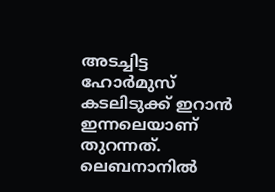അടച്ചിട്ട ഹോര്‍മുസ് കടലിടുക്ക് ഇറാന്‍ ഇന്നലെയാണ് തുറന്നത്. ലെബനാനില്‍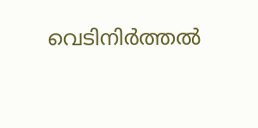വെടിനിര്‍ത്തല്‍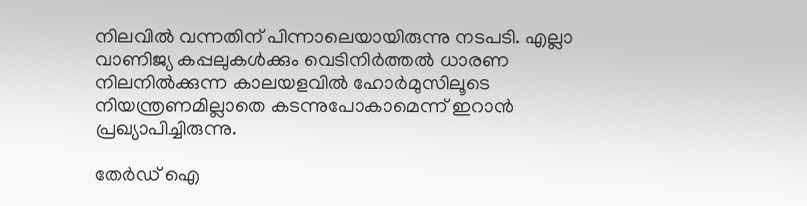നിലവില്‍ വന്നതിന് പിന്നാലെയായിരുന്നു നടപടി. എല്ലാ വാണിജ്യ കപ്പലുകള്‍ക്കും വെടിനിര്‍ത്തല്‍ ധാരണ നിലനില്‍ക്കുന്ന കാലയളവില്‍ ഹോര്‍മുസിലൂടെ നിയന്ത്രണമില്ലാതെ കടന്നുപോകാമെന്ന് ഇറാന്‍ പ്രഖ്യാപിച്ചിരുന്നു.

തേർഡ് ഐ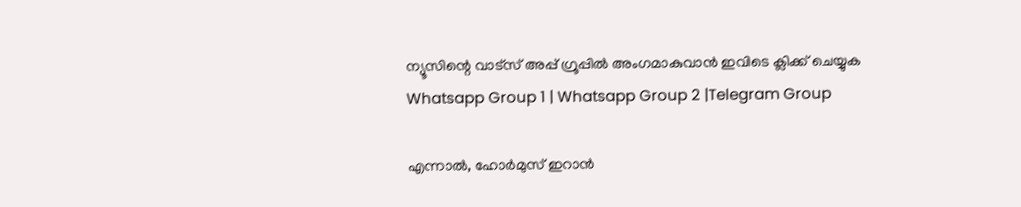ന്യൂസിന്റെ വാട്സ് അപ്പ് ഗ്രൂപ്പിൽ അംഗമാകുവാൻ ഇവിടെ ക്ലിക്ക് ചെയ്യുക
Whatsapp Group 1 | Whatsapp Group 2 |Telegram Group

എന്നാല്‍, ഹോര്‍മുസ് ഇറാന്‍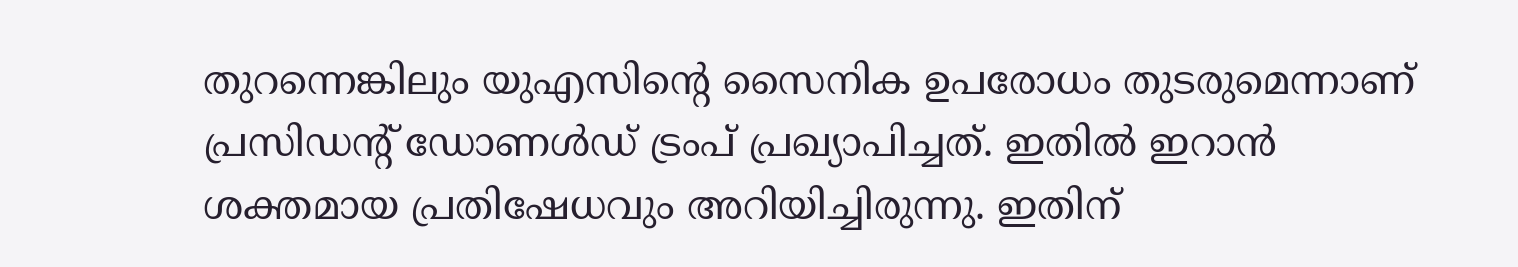തുറന്നെങ്കിലും യുഎസിന്റെ സൈനിക ഉപരോധം തുടരുമെന്നാണ് പ്രസിഡന്റ് ഡോണള്‍ഡ് ട്രംപ് പ്രഖ്യാപിച്ചത്. ഇതില്‍ ഇറാന്‍ ശക്തമായ പ്രതിഷേധവും അറിയിച്ചിരുന്നു. ഇതിന്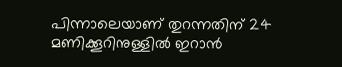പിന്നാലെയാണ് തുറന്നതിന് 24 മണിക്കൂറിനുള്ളില്‍ ഇറാന്‍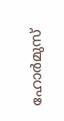ഹോര്‍മുസ്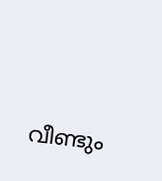വീണ്ടും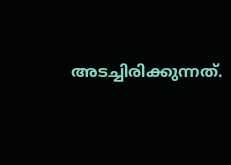അടച്ചിരിക്കുന്നത്.